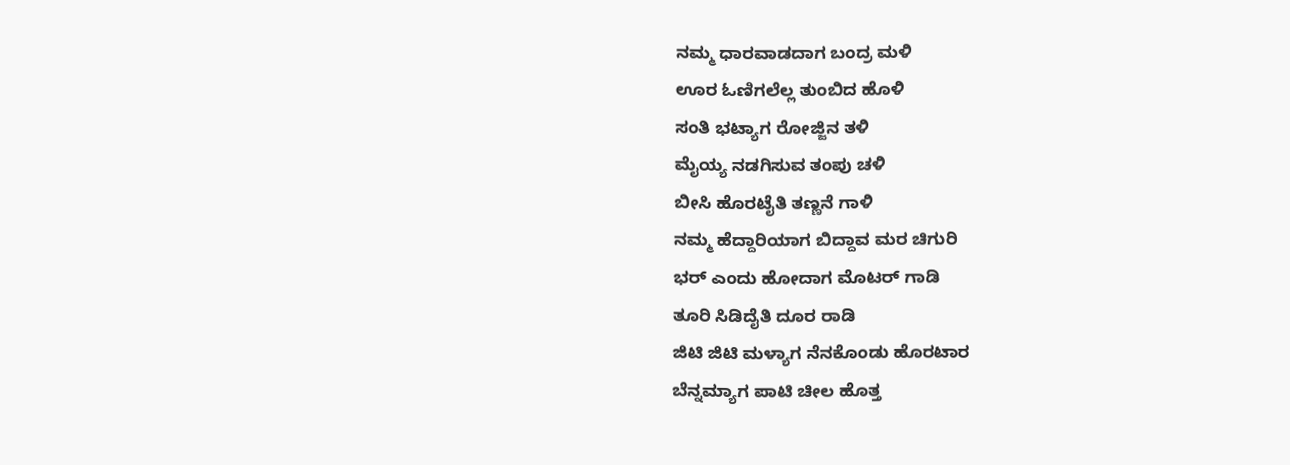ನಮ್ಮ ಧಾರವಾಡದಾಗ ಬಂದ್ರ ಮಳಿ
ಊರ ಓಣಿಗಲೆಲ್ಲ ತುಂಬಿದ ಹೊಳಿ
ಸಂತಿ ಭಟ್ಯಾಗ ರೋಜ್ಜಿನ ತಳಿ
ಮೈಯ್ಯ ನಡಗಿಸುವ ತಂಪು ಚಳಿ
ಬೀಸಿ ಹೊರಟೈತಿ ತಣ್ಣನೆ ಗಾಳಿ
ನಮ್ಮ ಹೆದ್ದಾರಿಯಾಗ ಬಿದ್ದಾವ ಮರ ಚಿಗುರಿ
ಭರ್ ಎಂದು ಹೋದಾಗ ಮೊಟರ್ ಗಾಡಿ
ತೂರಿ ಸಿಡಿದೈತಿ ದೂರ ರಾಡಿ
ಜಿಟಿ ಜಿಟಿ ಮಳ್ಯಾಗ ನೆನಕೊಂಡು ಹೊರಟಾರ
ಬೆನ್ನಮ್ಯಾಗ ಪಾಟಿ ಚೀಲ ಹೊತ್ತ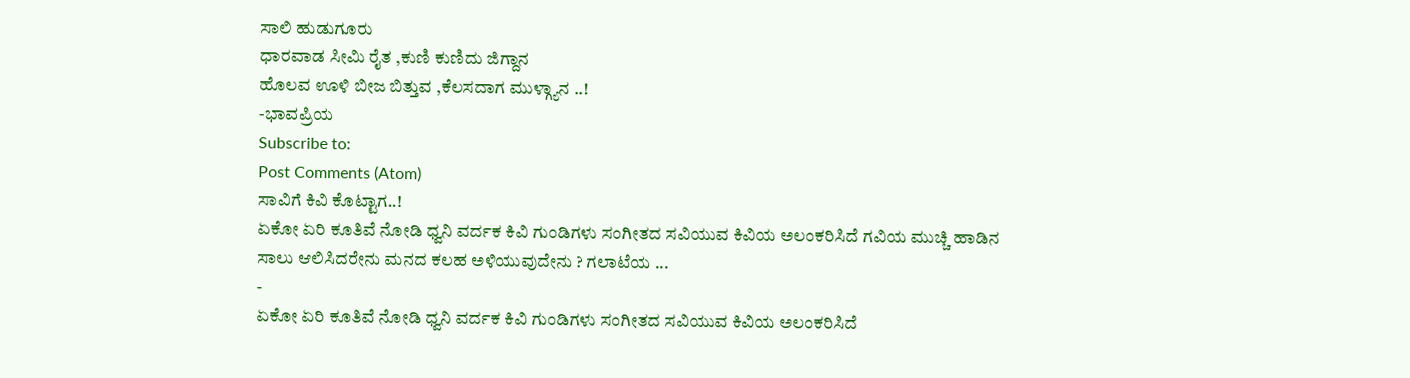ಸಾಲಿ ಹುಡುಗೂರು
ಧಾರವಾಡ ಸೀಮಿ ರೈತ ,ಕುಣಿ ಕುಣಿದು ಜಿಗ್ದಾನ
ಹೊಲವ ಊಳಿ ಬೀಜ ಬಿತ್ತುವ ,ಕೆಲಸದಾಗ ಮುಳ್ಗ್ಯಾನ ..!
-ಭಾವಪ್ರಿಯ
Subscribe to:
Post Comments (Atom)
ಸಾವಿಗೆ ಕಿವಿ ಕೊಟ್ಟಾಗ..!
ಏಕೋ ಏರಿ ಕೂತಿವೆ ನೋಡಿ ಧ್ವನಿ ವರ್ದಕ ಕಿವಿ ಗುಂಡಿಗಳು ಸಂಗೀತದ ಸವಿಯುವ ಕಿವಿಯ ಅಲಂಕರಿಸಿದೆ ಗವಿಯ ಮುಚ್ಚಿ ಹಾಡಿನ ಸಾಲು ಆಲಿಸಿದರೇನು ಮನದ ಕಲಹ ಅಳಿಯುವುದೇನು ? ಗಲಾಟೆಯ ...
-
ಏಕೋ ಏರಿ ಕೂತಿವೆ ನೋಡಿ ಧ್ವನಿ ವರ್ದಕ ಕಿವಿ ಗುಂಡಿಗಳು ಸಂಗೀತದ ಸವಿಯುವ ಕಿವಿಯ ಅಲಂಕರಿಸಿದೆ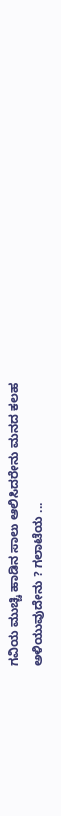ಗವಿಯ ಮುಚ್ಚಿ ಹಾಡಿನ ಸಾಲು ಆಲಿಸಿದರೇನು ಮನದ ಕಲಹ ಅಳಿಯುವುದೇನು ? ಗಲಾಟೆಯ ...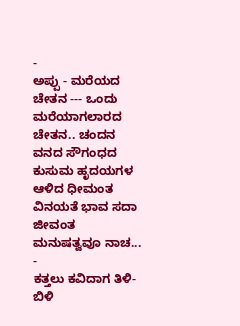-
ಅಪ್ಪು - ಮರೆಯದ ಚೇತನ --- ಒಂದು ಮರೆಯಾಗಲಾರದ ಚೇತನ.. ಚಂದನ ವನದ ಸೌಗಂಧದ ಕುಸುಮ ಹೃದಯಗಳ ಆಳಿದ ಧೀಮಂತ ವಿನಯತೆ ಭಾವ ಸದಾ ಜೀವಂತ ಮನುಷತ್ವವೂ ನಾಚ...
-
ಕತ್ತಲು ಕವಿದಾಗ ತಿಳಿ-ಬಿಳಿ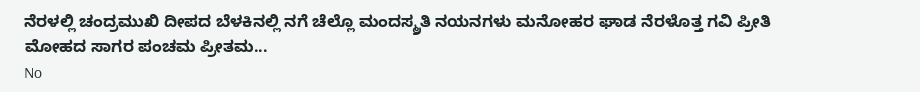ನೆರಳಲ್ಲಿ ಚಂದ್ರಮುಖಿ ದೀಪದ ಬೆಳಕಿನಲ್ಲಿ ನಗೆ ಚೆಲ್ಲೊ ಮಂದಸ್ಮ್ರತಿ ನಯನಗಳು ಮನೋಹರ ಘಾಡ ನೆರಳೊತ್ತ ಗವಿ ಪ್ರೀತಿ ಮೋಹದ ಸಾಗರ ಪಂಚಮ ಪ್ರೀತಮ...
No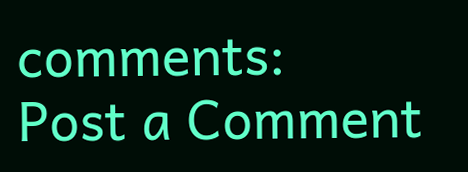comments:
Post a Comment